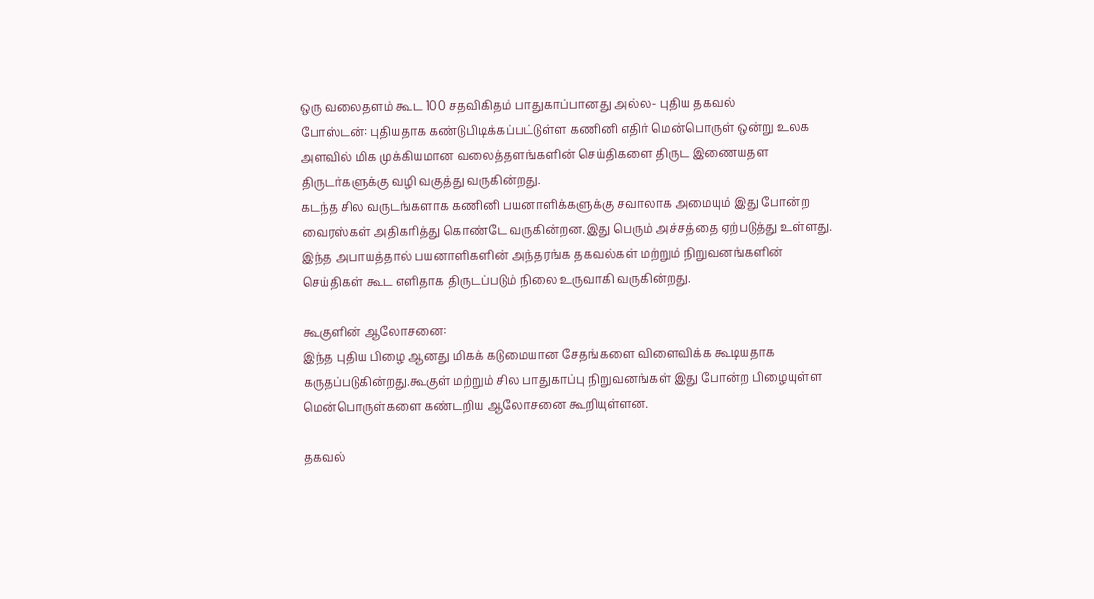ஒரு வலைதளம் கூட 100 சதவிகிதம் பாதுகாப்பானது அல்ல- புதிய தகவல்
போஸ்டன்: புதியதாக கண்டுபிடிக்கப்பட்டுள்ள கணினி எதிர் மென்பொருள் ஒன்று உலக அளவில் மிக முக்கியமான வலைத்தளங்களின் செய்திகளை திருட இணையதள திருடர்களுக்கு வழி வகுத்து வருகின்றது.
கடந்த சில வருடங்களாக கணினி பயனாளிக்களுக்கு சவாலாக அமையும் இது போன்ற வைரஸ்கள் அதிகரித்து கொண்டே வருகின்றன.இது பெரும் அச்சத்தை ஏற்படுத்து உள்ளது.
இந்த அபாயத்தால் பயனாளிகளின் அந்தரங்க தகவல்கள் மற்றும் நிறுவனங்களின் செய்திகள் கூட எளிதாக திருடப்படும் நிலை உருவாகி வருகின்றது.

கூகுளின் ஆலோசனை:
இந்த புதிய பிழை ஆனது மிகக் கடுமையான சேதங்களை விளைவிக்க கூடியதாக கருதப்படுகின்றது.கூகுள் மற்றும் சில பாதுகாப்பு நிறுவனங்கள் இது போன்ற பிழையுள்ள மென்பொருள்களை கண்டறிய ஆலோசனை கூறியுள்ளன.

தகவல்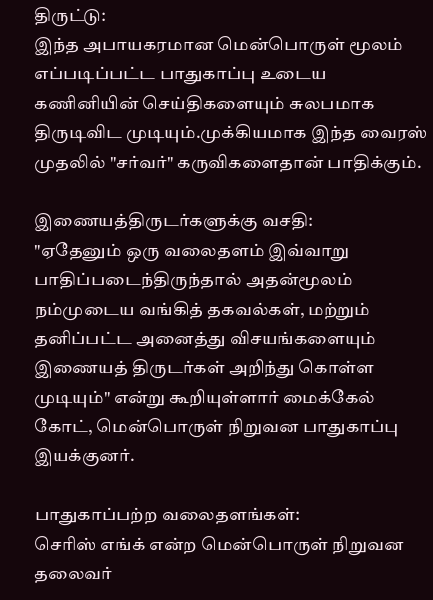திருட்டு:
இந்த அபாயகரமான மென்பொருள் மூலம் எப்படிப்பட்ட பாதுகாப்பு உடைய கணினியின் செய்திகளையும் சுலபமாக திருடிவிட முடியும்.முக்கியமாக இந்த வைரஸ் முதலில் "சர்வர்" கருவிகளைதான் பாதிக்கும்.

இணையத்திருடர்களுக்கு வசதி:
"ஏதேனும் ஒரு வலைதளம் இவ்வாறு பாதிப்படைந்திருந்தால் அதன்மூலம் நம்முடைய வங்கித் தகவல்கள், மற்றும் தனிப்பட்ட அனைத்து விசயங்களையும் இணையத் திருடர்கள் அறிந்து கொள்ள முடியும்" என்று கூறியுள்ளார் மைக்கேல் கோட், மென்பொருள் நிறுவன பாதுகாப்பு இயக்குனர்.

பாதுகாப்பற்ற வலைதளங்கள்:
செரிஸ் எங்க் என்ற மென்பொருள் நிறுவன தலைவர்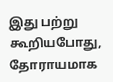இது பற்று கூறியபோது, தோராயமாக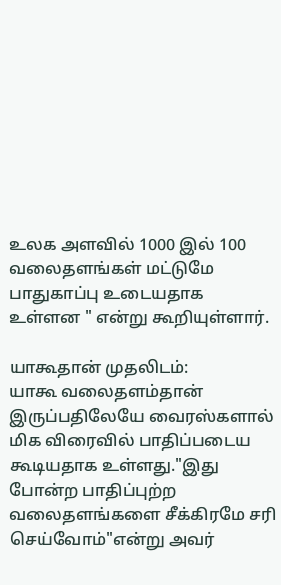உலக அளவில் 1000 இல் 100 வலைதளங்கள் மட்டுமே பாதுகாப்பு உடையதாக உள்ளன " என்று கூறியுள்ளார்.

யாகூதான் முதலிடம்:
யாகூ வலைதளம்தான் இருப்பதிலேயே வைரஸ்களால் மிக விரைவில் பாதிப்படைய கூடியதாக உள்ளது."இது போன்ற பாதிப்புற்ற வலைதளங்களை சீக்கிரமே சரி செய்வோம்"என்று அவர்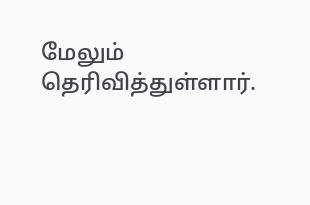மேலும் தெரிவித்துள்ளார்.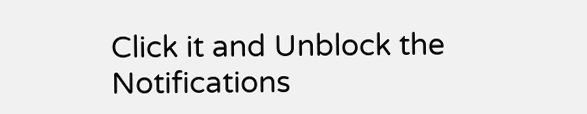Click it and Unblock the Notifications